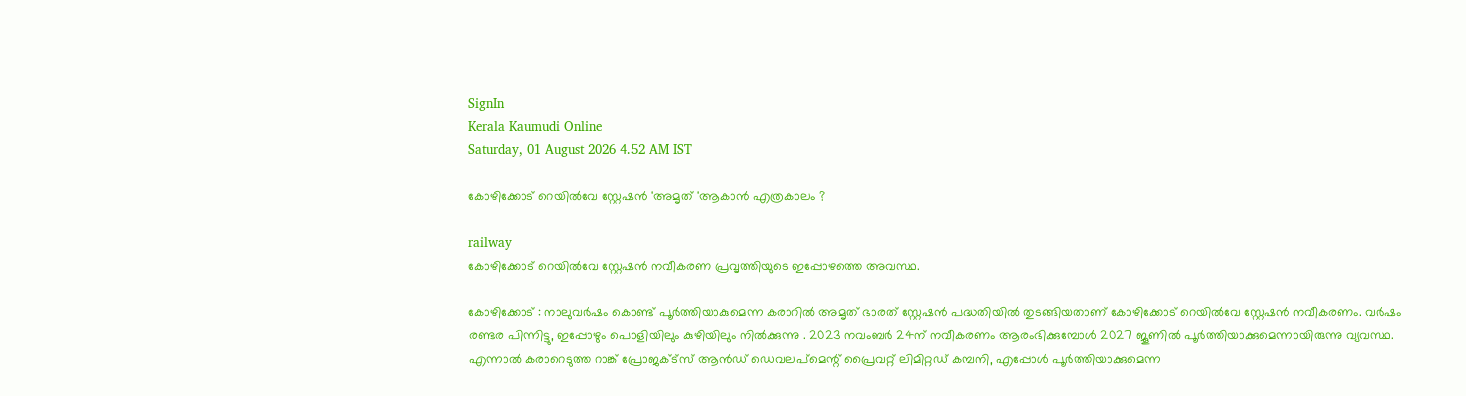SignIn
Kerala Kaumudi Online
Saturday, 01 August 2026 4.52 AM IST

കോഴിക്കോട് റെയിൽവേ സ്റ്റേഷൻ 'അമൃത് 'ആകാൻ എത്രകാലം ?

railway
കോഴിക്കോട് റെയിൽവേ സ്റ്റേഷൻ നവീകരണ പ്രവൃത്തിയുടെ ഇപ്പോഴത്തെ അവസ്ഥ.

കോഴിക്കോട് : നാലുവർഷം കൊണ്ട് പൂർത്തിയാകുമെന്ന കരാറിൽ അമൃത് ഭാരത് സ്റ്റേഷൻ പദ്ധതിയിൽ തുടങ്ങിയതാണ് കോഴിക്കോട് റെയിൽവേ സ്റ്റേഷൻ നവീകരണം. വർഷം രണ്ടര പിന്നിട്ടു, ഇപ്പോഴും പൊളിയിലും കുഴിയിലും നിൽക്കുന്നു . 2023 നവംബർ 24ന് നവീകരണം ആരംഭിക്കുമ്പോൾ 2027 ജൂണിൽ പൂർത്തിയാക്കുമെന്നായിരുന്നു വ്യവസ്ഥ. എന്നാൽ കരാറെടുത്ത റാങ്ക് പ്രോജക്ട്‌സ് ആൻഡ് ഡെവലപ്മെന്റ് പ്രൈവറ്റ് ലിമിറ്റഡ് കമ്പനി, എപ്പോൾ പൂർത്തിയാക്കുമെന്ന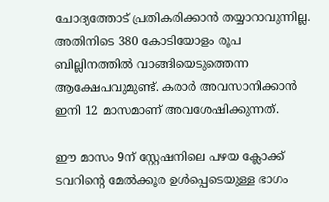ചോദ്യത്തോട് പ്രതികരിക്കാൻ തയ്യാറാവുന്നില്ല. അതിനിടെ 380 കോടിയോളം രൂപ ബില്ലിനത്തിൽ വാങ്ങിയെടുത്തെന്ന ആക്ഷേപവുമുണ്ട്. കരാർ അവസാനിക്കാൻ ഇനി 12 മാസമാണ് അവശേഷിക്കുന്നത്.

ഈ മാസം 9ന് സ്റ്റേഷനിലെ പഴയ ക്ലോക്ക് ടവറിന്റെ മേൽക്കൂര ഉൾപ്പെടെയുള്ള ഭാഗം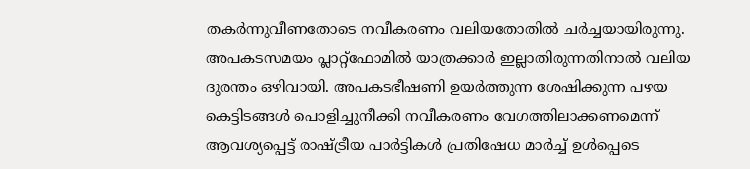തകർന്നുവീണതോടെ നവീകരണം വലിയതോതിൽ ചർച്ചയായിരുന്നു. അപകടസമയം പ്ലാറ്റ്ഫോമിൽ യാത്രക്കാർ ഇല്ലാതിരുന്നതിനാൽ വലിയ ദുരന്തം ഒഴിവായി. അപകടഭീഷണി ഉയർത്തുന്ന ശേഷിക്കുന്ന പഴയ കെട്ടിടങ്ങൾ പൊളിച്ചുനീക്കി നവീകരണം വേഗത്തിലാക്കണമെന്ന് ആവശ്യപ്പെട്ട് രാഷ്ട്രീയ പാർട്ടികൾ പ്രതിഷേധ മാർച്ച് ഉൾപ്പെടെ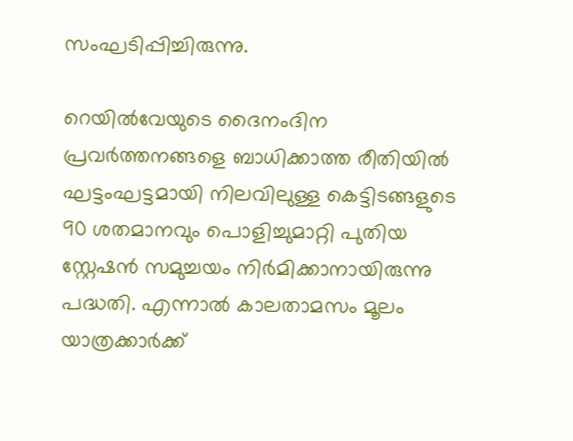സംഘടിപ്പിച്ചിരുന്നു.

റെയിൽവേയുടെ ദൈനംദിന പ്രവർത്തനങ്ങളെ ബാധിക്കാത്ത രീതിയിൽ ഘട്ടംഘട്ടമായി നിലവിലുള്ള കെട്ടിടങ്ങളുടെ 90 ശതമാനവും പൊളിച്ചുമാറ്റി പുതിയ സ്റ്റേഷൻ സമുച്ചയം നിർമിക്കാനായിരുന്നു പദ്ധതി. എന്നാൽ കാലതാമസം മൂലം യാത്രക്കാർക്ക്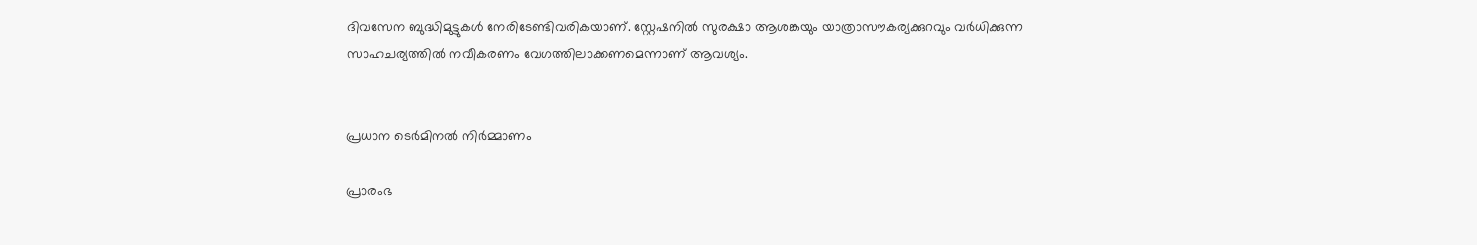ദിവസേന ബുദ്ധിമുട്ടുകൾ നേരിടേണ്ടിവരികയാണ്. സ്റ്റേഷനിൽ സുരക്ഷാ ആശങ്കയും യാത്രാസൗകര്യക്കുറവും വർധിക്കുന്ന സാഹചര്യത്തിൽ നവീകരണം വേഗത്തിലാക്കണമെന്നാണ് ആവശ്യം.


പ്രധാന ടെർമിനൽ നിർമ്മാണം

പ്രാരംഭ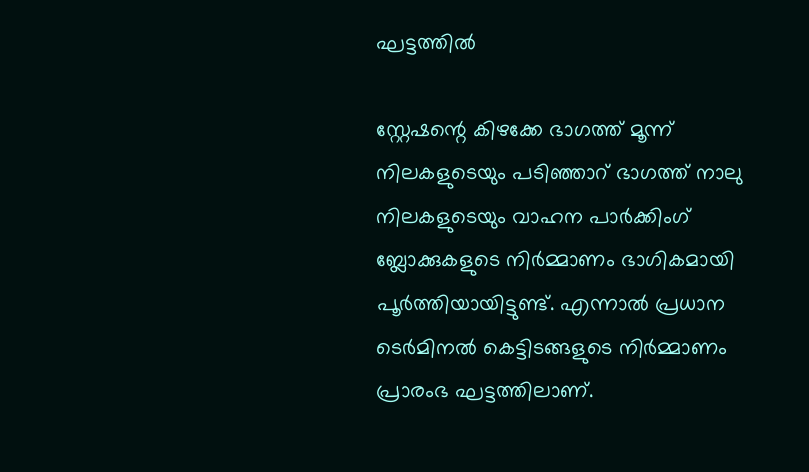ഘട്ടത്തിൽ

സ്റ്റേഷന്റെ കിഴക്കേ ഭാഗത്ത് മൂന്ന് നിലകളുടെയും പടിഞ്ഞാറ് ഭാഗത്ത് നാലു നിലകളുടെയും വാഹന പാർക്കിംഗ് ബ്ലോക്കുകളുടെ നിർമ്മാണം ഭാഗികമായി പൂർത്തിയായിട്ടുണ്ട്. എന്നാൽ പ്രധാന ടെർമിനൽ കെട്ടിടങ്ങളുടെ നിർമ്മാണം പ്രാരംഭ ഘട്ടത്തിലാണ്.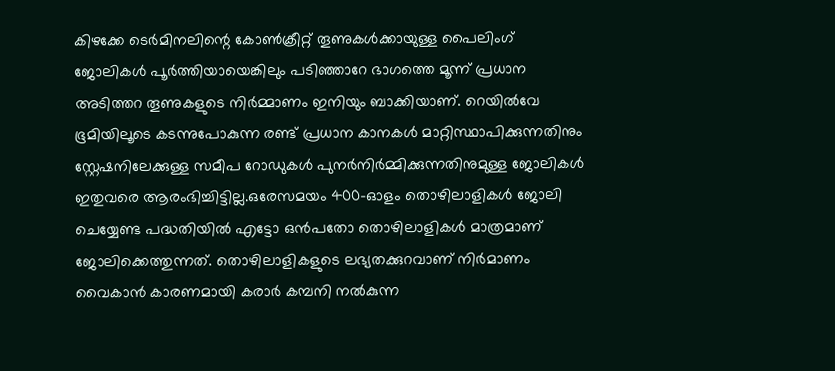കിഴക്കേ ടെർമിനലിന്റെ കോൺക്രീറ്റ് തൂണുകൾക്കായുള്ള പൈലിംഗ് ജോലികൾ പൂർത്തിയായെങ്കിലും പടിഞ്ഞാറേ ഭാഗത്തെ മൂന്ന് പ്രധാന അടിത്തറ തൂണുകളുടെ നിർമ്മാണം ഇനിയും ബാക്കിയാണ്. റെയിൽവേ ഭൂമിയിലൂടെ കടന്നുപോകുന്ന രണ്ട് പ്രധാന കാനകൾ മാറ്റിസ്ഥാപിക്കുന്നതിനും സ്റ്റേഷനിലേക്കുള്ള സമീപ റോഡുകൾ പുനർനിർമ്മിക്കുന്നതിനുമുള്ള ജോലികൾ ഇതുവരെ ആരംഭിച്ചിട്ടില്ല.ഒരേസമയം 400-ഓളം തൊഴിലാളികൾ ജോലി ചെയ്യേണ്ട പദ്ധതിയിൽ എട്ടോ ഒൻപതോ തൊഴിലാളികൾ മാത്രമാണ് ജോലിക്കെത്തുന്നത്. തൊഴിലാളികളുടെ ലഭ്യതക്കുറവാണ് നിർമാണം വൈകാൻ കാരണമായി കരാർ കമ്പനി നൽകുന്ന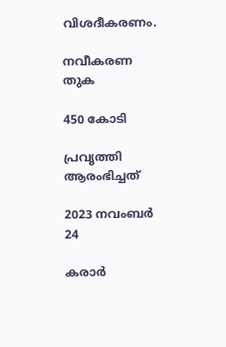വിശദീകരണം.

നവീകരണ തുക

450 കോടി

പ്രവൃത്തി ആരംഭിച്ചത്

2023 നവംബർ 24

കരാർ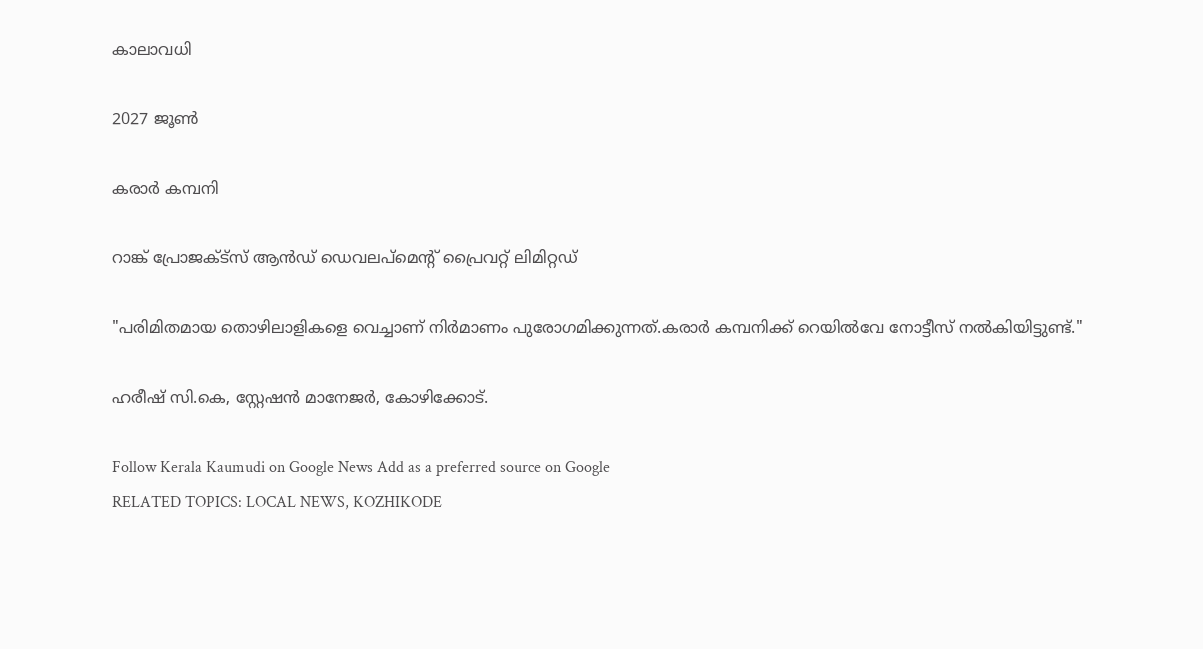കാലാവധി

2027 ജൂൺ

കരാർ കമ്പനി

റാങ്ക് പ്രോജക്ട്‌സ് ആൻഡ് ഡെവലപ്മെന്റ് പ്രൈവറ്റ് ലിമിറ്റഡ്

"പരിമിതമായ തൊഴിലാളികളെ വെച്ചാണ് നിർമാണം പുരോഗമിക്കുന്നത്.കരാർ കമ്പനിക്ക് റെയിൽവേ നോട്ടീസ് നൽകിയിട്ടുണ്ട്."

ഹരീഷ് സി.കെ, സ്റ്റേഷൻ മാനേജർ, കോഴിക്കോട്.

Follow Kerala Kaumudi on Google News Add as a preferred source on Google
RELATED TOPICS: LOCAL NEWS, KOZHIKODE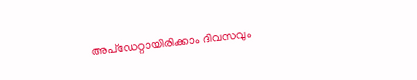അപ്ഡേറ്റായിരിക്കാം ദിവസവും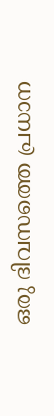ഒരു ദിവസത്തെ പ്രധാന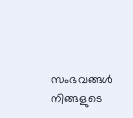സംഭവങ്ങൾ നിങ്ങളുടെ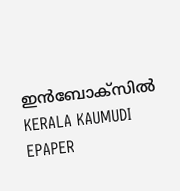ഇൻബോക്സിൽ
KERALA KAUMUDI EPAPER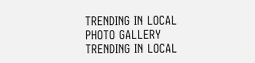TRENDING IN LOCAL
PHOTO GALLERY
TRENDING IN LOCAL